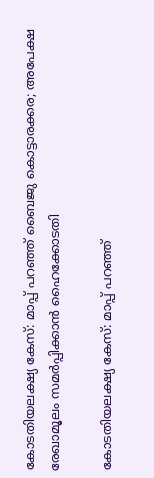കോടതിയലക്ഷ്യ കേസ്: മാപ്പ് പറഞ്ഞ് ബൈജു കൊട്ടാരക്കര; അപേക്ഷ രേഖാമൂലം സമര്‍പ്പിക്കാന്‍ ഹൈക്കോടതി

കോടതിയലക്ഷ്യ കേസ്: മാപ്പ് പറഞ്ഞ്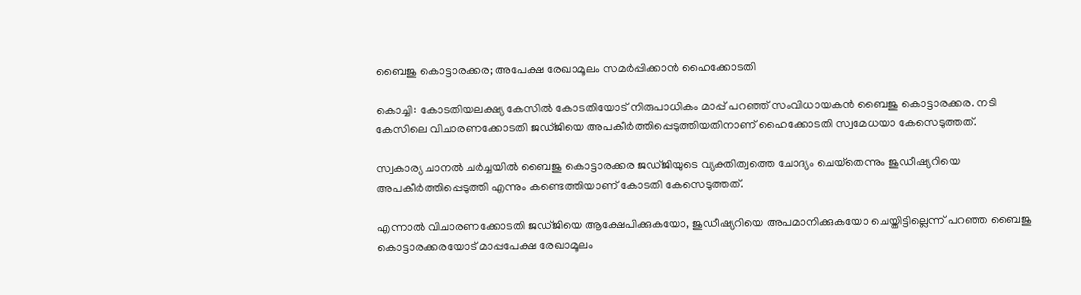ബൈജു കൊട്ടാരക്കര; അപേക്ഷ രേഖാമൂലം സമര്‍പ്പിക്കാന്‍ ഹൈക്കോടതി

കൊച്ചി: കോടതിയലക്ഷ്യ കേസില്‍ കോടതിയോട് നിരുപാധികം മാപ്പ് പറഞ്ഞ് സംവിധായകന്‍ ബൈജു കൊട്ടാരക്കര. നടി കേസിലെ വിചാരണക്കോടതി ജഡ്ജിയെ അപകീര്‍ത്തിപ്പെടുത്തിയതിനാണ് ഹൈക്കോടതി സ്വമേധയാ കേസെടുത്തത്.

സ്വകാര്യ ചാനല്‍ ചര്‍ച്ചയില്‍ ബൈജു കൊട്ടാരക്കര ജഡ്ജിയുടെ വ്യക്തിത്വത്തെ ചോദ്യം ചെയ്‌തെന്നും ജുഡീഷ്യറിയെ അപകീര്‍ത്തിപ്പെടുത്തി എന്നും കണ്ടെത്തിയാണ് കോടതി കേസെടുത്തത്.

എന്നാല്‍ വിചാരണക്കോടതി ജഡ്ജിയെ ആക്ഷേപിക്കുകയോ, ജുഡീഷ്യറിയെ അപമാനിക്കുകയോ ചെയ്തിട്ടില്ലെന്ന് പറഞ്ഞ ബൈജു കൊട്ടാരക്കരയോട് മാപ്പപേക്ഷ രേഖാമൂലം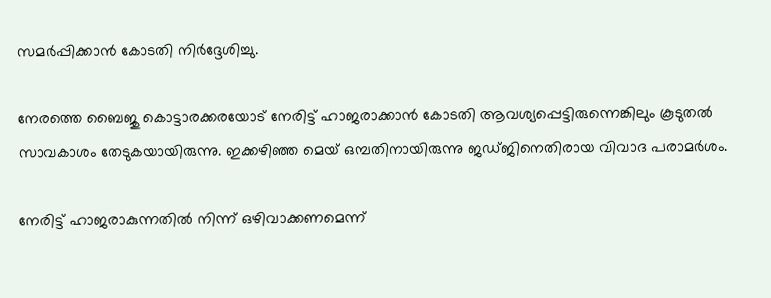സമര്‍പ്പിക്കാന്‍ കോടതി നിര്‍ദ്ദേശിച്ചു.

നേരത്തെ ബൈജു കൊട്ടാരക്കരയോട് നേരിട്ട് ഹാജരാക്കാന്‍ കോടതി ആവശ്യപ്പെട്ടിരുന്നെങ്കിലും കൂടുതല്‍ സാവകാശം തേടുകയായിരുന്നു. ഇക്കഴിഞ്ഞ മെയ് ഒമ്പതിനായിരുന്നു ജഡ്ജിനെതിരായ വിവാദ പരാമര്‍ശം.

നേരിട്ട് ഹാജരാകുന്നതില്‍ നിന്ന് ഒഴിവാക്കണമെന്ന്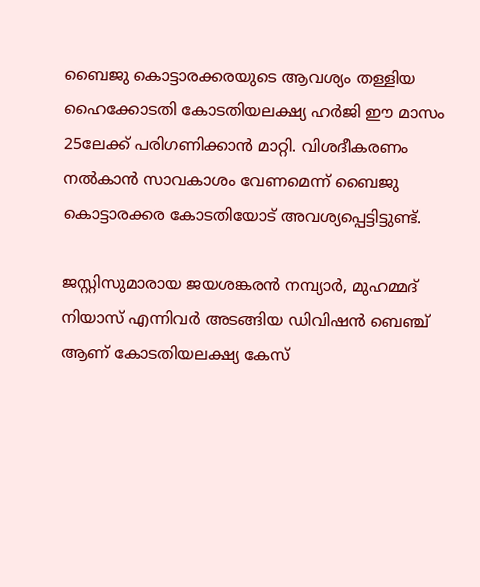ബൈജു കൊട്ടാരക്കരയുടെ ആവശ്യം തള്ളിയ ഹൈക്കോടതി കോടതിയലക്ഷ്യ ഹര്‍ജി ഈ മാസം 25ലേക്ക് പരിഗണിക്കാന്‍ മാറ്റി. വിശദീകരണം നല്‍കാന്‍ സാവകാശം വേണമെന്ന് ബൈജു കൊട്ടാരക്കര കോടതിയോട് അവശ്യപ്പെട്ടിട്ടുണ്ട്.

ജസ്റ്റിസുമാരായ ജയശങ്കരന്‍ നമ്പ്യാര്‍, മുഹമ്മദ് നിയാസ് എന്നിവര്‍ അടങ്ങിയ ഡിവിഷന്‍ ബെഞ്ച് ആണ് കോടതിയലക്ഷ്യ കേസ്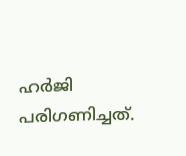ഹര്‍ജി പരിഗണിച്ചത്.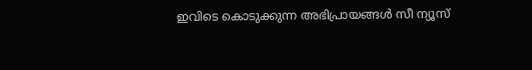ഇവിടെ കൊടുക്കുന്ന അഭിപ്രായങ്ങള്‍ സീ ന്യൂസ്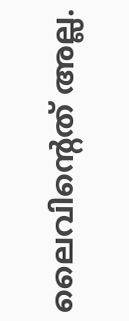ലൈവിന്റെത് അല്ല.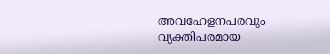അവഹേളനപരവും വ്യക്തിപരമായ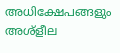അധിക്ഷേപങ്ങളും അശ്‌ളീല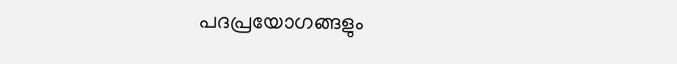പദപ്രയോഗങ്ങളും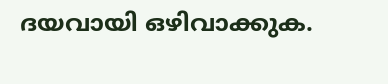ദയവായി ഒഴിവാക്കുക.